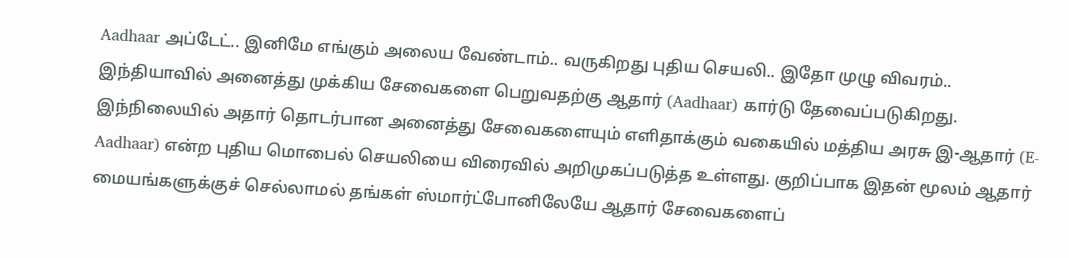Aadhaar அப்டேட்.. இனிமே எங்கும் அலைய வேண்டாம்.. வருகிறது புதிய செயலி.. இதோ முழு விவரம்..
இந்தியாவில் அனைத்து முக்கிய சேவைகளை பெறுவதற்கு ஆதார் (Aadhaar) கார்டு தேவைப்படுகிறது. இந்நிலையில் அதார் தொடர்பான அனைத்து சேவைகளையும் எளிதாக்கும் வகையில் மத்திய அரசு இ-ஆதார் (E-Aadhaar) என்ற புதிய மொபைல் செயலியை விரைவில் அறிமுகப்படுத்த உள்ளது. குறிப்பாக இதன் மூலம் ஆதார் மையங்களுக்குச் செல்லாமல் தங்கள் ஸ்மார்ட்போனிலேயே ஆதார் சேவைகளைப்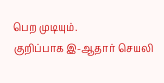பெற முடியும்.
குறிப்பாக இ-ஆதார் செயலி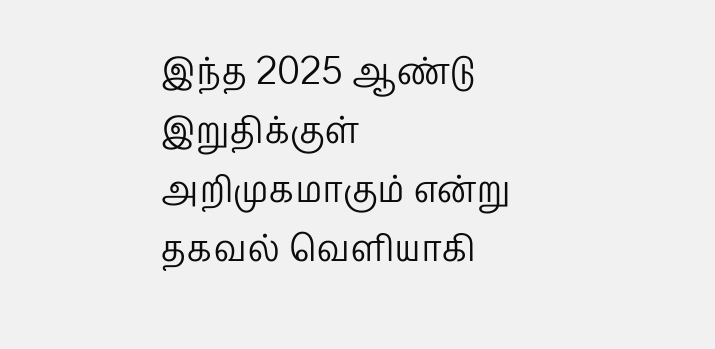இந்த 2025 ஆண்டு இறுதிக்குள் அறிமுகமாகும் என்று தகவல் வெளியாகி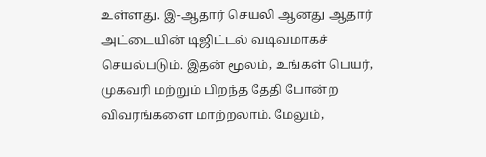உள்ளது. இ-ஆதார் செயலி ஆனது ஆதார் அட்டையின் டிஜிட்டல் வடிவமாகச் செயல்படும். இதன் மூலம், உங்கள் பெயர், முகவரி மற்றும் பிறந்த தேதி போன்ற விவரங்களை மாற்றலாம். மேலும்,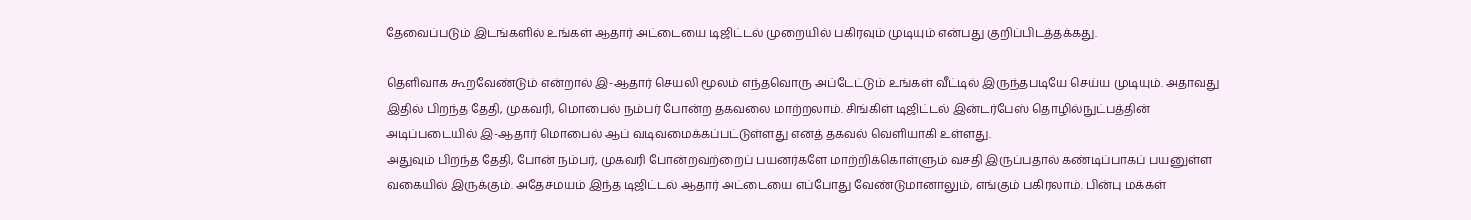தேவைப்படும் இடங்களில் உங்கள் ஆதார் அட்டையை டிஜிட்டல் முறையில் பகிரவும் முடியும் என்பது குறிப்பிடத்தக்கது.

தெளிவாக கூறவேண்டும் என்றால் இ-ஆதார் செயலி மூலம் எந்தவொரு அப்டேட்டும் உங்கள் வீட்டில் இருந்தபடியே செய்ய முடியும். அதாவது இதில் பிறந்த தேதி, முகவரி, மொபைல் நம்பர் போன்ற தகவலை மாற்றலாம். சிங்கிள் டிஜிட்டல் இன்டர்பேஸ் தொழில்நுட்பத்தின் அடிப்படையில் இ-ஆதார் மொபைல் ஆப் வடிவமைக்கப்பட்டுள்ளது எனத் தகவல் வெளியாகி உள்ளது.
அதுவும் பிறந்த தேதி, போன் நம்பர், முகவரி போன்றவற்றைப் பயனர்களே மாற்றிக்கொள்ளும் வசதி இருப்பதால் கண்டிப்பாகப் பயனுள்ள வகையில் இருக்கும். அதேசமயம் இந்த டிஜிட்டல் ஆதார் அட்டையை எப்போது வேண்டுமானாலும், எங்கும் பகிரலாம். பின்பு மக்கள்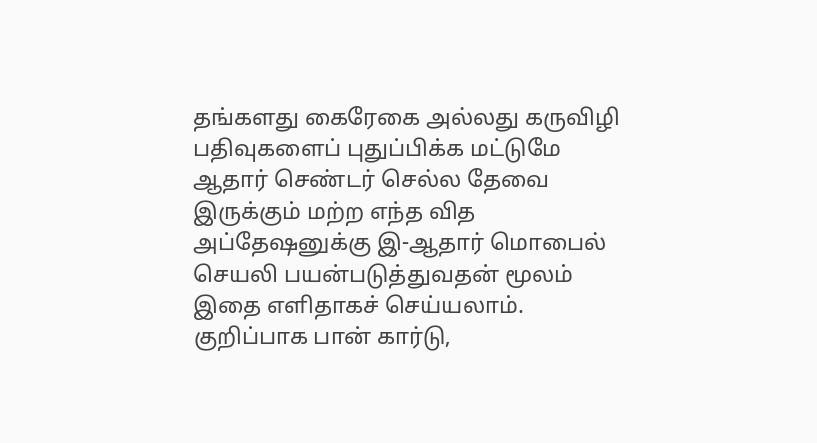தங்களது கைரேகை அல்லது கருவிழி பதிவுகளைப் புதுப்பிக்க மட்டுமே ஆதார் செண்டர் செல்ல தேவை இருக்கும் மற்ற எந்த வித அப்தேஷனுக்கு இ-ஆதார் மொபைல் செயலி பயன்படுத்துவதன் மூலம் இதை எளிதாகச் செய்யலாம்.
குறிப்பாக பான் கார்டு,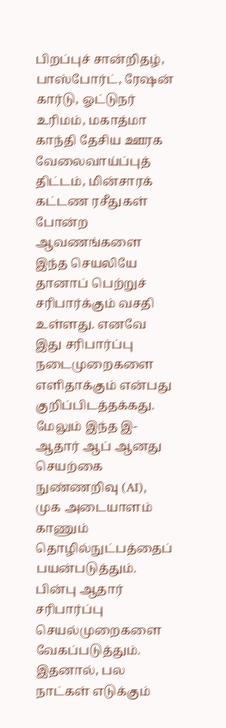பிறப்புச் சான்றிதழ், பாஸ்போர்ட், ரேஷன் கார்டு, ஓட்டுநர் உரிமம், மகாத்மா காந்தி தேசிய ஊரக வேலைவாய்ப்புத் திட்டம், மின்சாரக் கட்டண ரசீதுகள் போன்ற ஆவணங்களை இந்த செயலியே தானாப் பெற்றுச் சரிபார்க்கும் வசதி உள்ளது. எனவே இது சரிபார்ப்பு நடைமுறைகளை எளிதாக்கும் என்பது குறிப்பிடத்தக்கது.
மேலும் இந்த இ-ஆதார் ஆப் ஆனது செயற்கை நுண்ணறிவு (AI), முக அடையாளம் காணும் தொழில்நுட்பத்தைப் பயன்படுத்தும். பின்பு ஆதார் சரிபார்ப்பு செயல்முறைகளை வேகப்படுத்தும். இதனால், பல நாட்கள் எடுக்கும்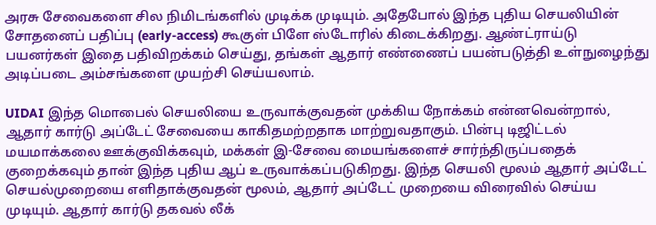அரசு சேவைகளை சில நிமிடங்களில் முடிக்க முடியும். அதேபோல் இந்த புதிய செயலியின் சோதனைப் பதிப்பு (early-access) கூகுள் பிளே ஸ்டோரில் கிடைக்கிறது. ஆண்ட்ராய்டு பயனர்கள் இதை பதிவிறக்கம் செய்து, தங்கள் ஆதார் எண்ணைப் பயன்படுத்தி உள்நுழைந்து அடிப்படை அம்சங்களை முயற்சி செய்யலாம்.

UIDAI இந்த மொபைல் செயலியை உருவாக்குவதன் முக்கிய நோக்கம் என்னவென்றால், ஆதார் கார்டு அப்டேட் சேவையை காகிதமற்றதாக மாற்றுவதாகும். பின்பு டிஜிட்டல் மயமாக்கலை ஊக்குவிக்கவும், மக்கள் இ-சேவை மையங்களைச் சார்ந்திருப்பதைக் குறைக்கவும் தான் இந்த புதிய ஆப் உருவாக்கப்படுகிறது. இந்த செயலி மூலம் ஆதார் அப்டேட் செயல்முறையை எளிதாக்குவதன் மூலம், ஆதார் அப்டேட் முறையை விரைவில் செய்ய முடியும். ஆதார் கார்டு தகவல் லீக்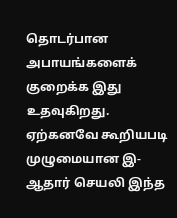தொடர்பான அபாயங்களைக் குறைக்க இது உதவுகிறது.
ஏற்கனவே கூறியபடி முழுமையான இ-ஆதார் செயலி இந்த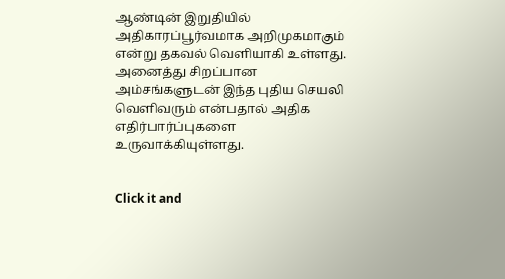ஆண்டின் இறுதியில் அதிகாரப்பூர்வமாக அறிமுகமாகும் என்று தகவல் வெளியாகி உள்ளது. அனைத்து சிறப்பான அம்சங்களுடன் இந்த புதிய செயலி வெளிவரும் என்பதால் அதிக எதிர்பார்ப்புகளை உருவாக்கியுள்ளது.


Click it and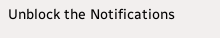Unblock the Notifications